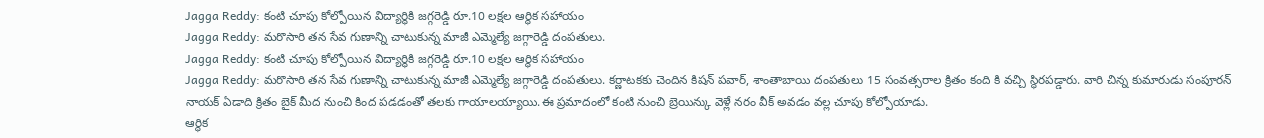Jagga Reddy: కంటి చూపు కోల్పోయిన విద్యార్థికి జగ్గరెడ్డి రూ.10 లక్షల ఆర్థిక సహాయం
Jagga Reddy: మరొసారి తన సేవ గుణాన్ని చాటుకున్న మాజీ ఎమ్మెల్యే జగ్గారెడ్డి దంపతులు.
Jagga Reddy: కంటి చూపు కోల్పోయిన విద్యార్థికి జగ్గరెడ్డి రూ.10 లక్షల ఆర్థిక సహాయం
Jagga Reddy: మరొసారి తన సేవ గుణాన్ని చాటుకున్న మాజీ ఎమ్మెల్యే జగ్గారెడ్డి దంపతులు. కర్ణాటకకు చెందిన కిషన్ పవార్, శాంతాబాయి దంపతులు 15 సంవత్సరాల క్రితం కంది కి వచ్చి స్థిరపడ్డారు. వారి చిన్న కుమారుడు సంపూరన్ నాయక్ ఏడాది క్రితం బైక్ మీద నుంచి కింద పడడంతో తలకు గాయాలయ్యాయి.ఈ ప్రమాదంలో కంటి నుంచి బ్రెయిన్కు వెళ్లే నరం వీక్ అవడం వల్ల చూపు కోల్పోయాడు.
ఆర్థిక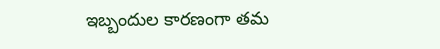ఇబ్బందుల కారణంగా తమ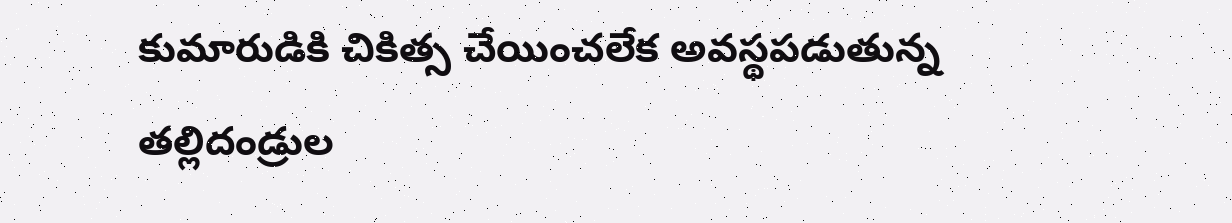కుమారుడికి చికిత్స చేయించలేక అవస్థపడుతున్న తల్లిదండ్రుల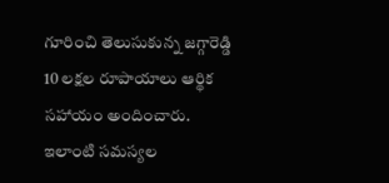గూరించి తెలుసుకున్న జగ్గారెడ్డి 10 లక్షల రూపాయాలు ఆర్థిక సహాయం అందించారు. ఇలాంటి సమస్యల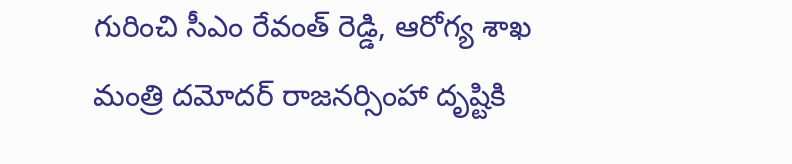గురించి సీఎం రేవంత్ రెడ్డి, ఆరోగ్య శాఖ మంత్రి దమోదర్ రాజనర్సింహా దృష్టికి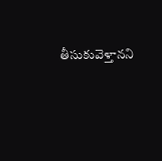తీసుకువెళ్తానని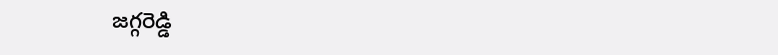జగ్గరెడ్డి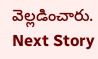వెల్లడించారు.
Next Story